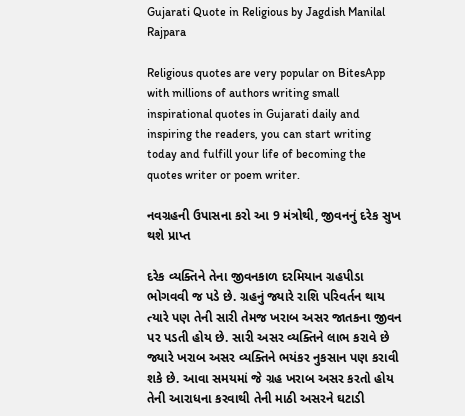Gujarati Quote in Religious by Jagdish Manilal Rajpara

Religious quotes are very popular on BitesApp with millions of authors writing small inspirational quotes in Gujarati daily and inspiring the readers, you can start writing today and fulfill your life of becoming the quotes writer or poem writer.

નવગ્રહની ઉપાસના કરો આ 9 મંત્રોથી, જીવનનું દરેક સુખ થશે પ્રાપ્ત

દરેક વ્યક્તિને તેના જીવનકાળ દરમિયાન ગ્રહપીડા ભોગવવી જ પડે છે. ગ્રહનું જ્યારે રાશિ પરિવર્તન થાય ત્યારે પણ તેની સારી તેમજ ખરાબ અસર જાતકના જીવન પર પડતી હોય છે. સારી અસર વ્યક્તિને લાભ કરાવે છે જ્યારે ખરાબ અસર વ્યક્તિને ભયંકર નુકસાન પણ કરાવી શકે છે. આવા સમયમાં જે ગ્રહ ખરાબ અસર કરતો હોય તેની આરાધના કરવાથી તેની માઠી અસરને ઘટાડી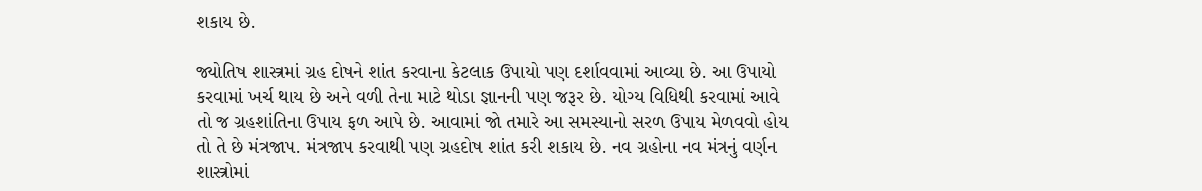શકાય છે.

જ્યોતિષ શાસ્ત્રમાં ગ્રહ દોષને શાંત કરવાના કેટલાક ઉપાયો પણ દર્શાવવામાં આવ્યા છે. આ ઉપાયો કરવામાં ખર્ચ થાય છે અને વળી તેના માટે થોડા જ્ઞાનની પણ જરૂર છે. યોગ્ય વિધિથી કરવામાં આવે તો જ ગ્રહશાંતિના ઉપાય ફળ આપે છે. આવામાં જો તમારે આ સમસ્યાનો સરળ ઉપાય મેળવવો હોય તો તે છે મંત્રજાપ. મંત્રજાપ કરવાથી પણ ગ્રહદોષ શાંત કરી શકાય છે. નવ ગ્રહોના નવ મંત્રનું વર્ણન શાસ્ત્રોમાં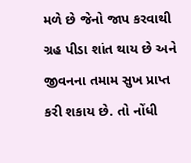મળે છે જેનો જાપ કરવાથી ગ્રહ પીડા શાંત થાય છે અને જીવનના તમામ સુખ પ્રાપ્ત કરી શકાય છે. તો નોંધી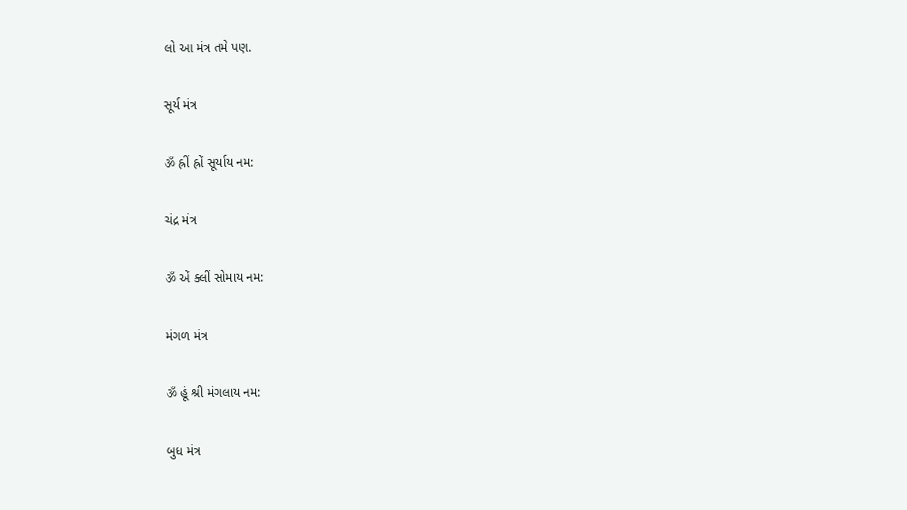લો આ મંત્ર તમે પણ.

સૂર્ય મંત્ર

ॐ હ્રીં હ્રોં સૂર્યાય નમ:

ચંદ્ર મંત્ર

ॐ એં ક્લીં સોમાય નમ:

મંગળ મંત્ર

ॐ હૂં શ્રી મંગલાય નમ:

બુધ મંત્ર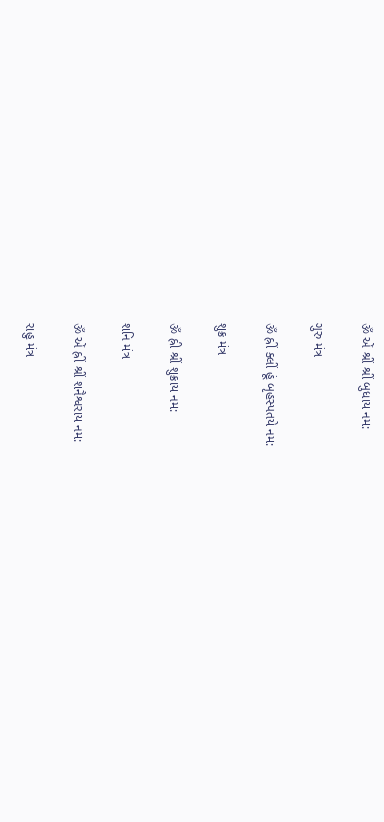ॐ એં શ્રીં શ્રીં બુધાય નમ:

ગુરુ મંત્ર

ॐ હ્રીં ક્લીં હૂં બૃહસ્પતયે નમ:

શુક્ર મંત્ર

ॐ હ્રી શ્રીં શુક્રાય નમ:

શનિ મંત્ર

ॐ એં હ્રીં શ્રીં શનૈશ્વરાય નમ:

રાહુ મંત્ર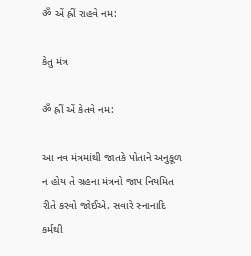ॐ એં હ્રીં રાહવે નમ:

કેતુ મંત્ર

ॐ હ્રીં એં કેતવે નમ:

આ નવ મંત્રમાંથી જાતકે પોતાને અનુકૂળ ન હોય તે ગ્રહના મંત્રનો જાપ નિયમિત રીતે કરવો જોઈએ. સવારે સ્નાનાદિ કર્મથી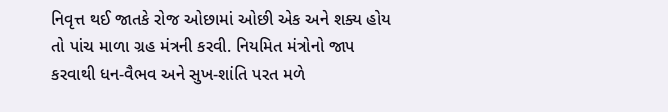નિવૃત્ત થઈ જાતકે રોજ ઓછામાં ઓછી એક અને શક્ય હોય તો પાંચ માળા ગ્રહ મંત્રની કરવી. નિયમિત મંત્રોનો જાપ કરવાથી ધન-વૈભવ અને સુખ-શાંતિ પરત મળે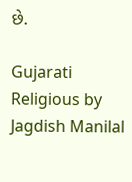છે.

Gujarati Religious by Jagdish Manilal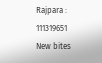Rajpara : 111319651
New bites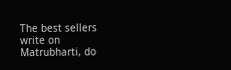The best sellers write on Matrubharti, do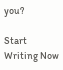you?

Start Writing Now